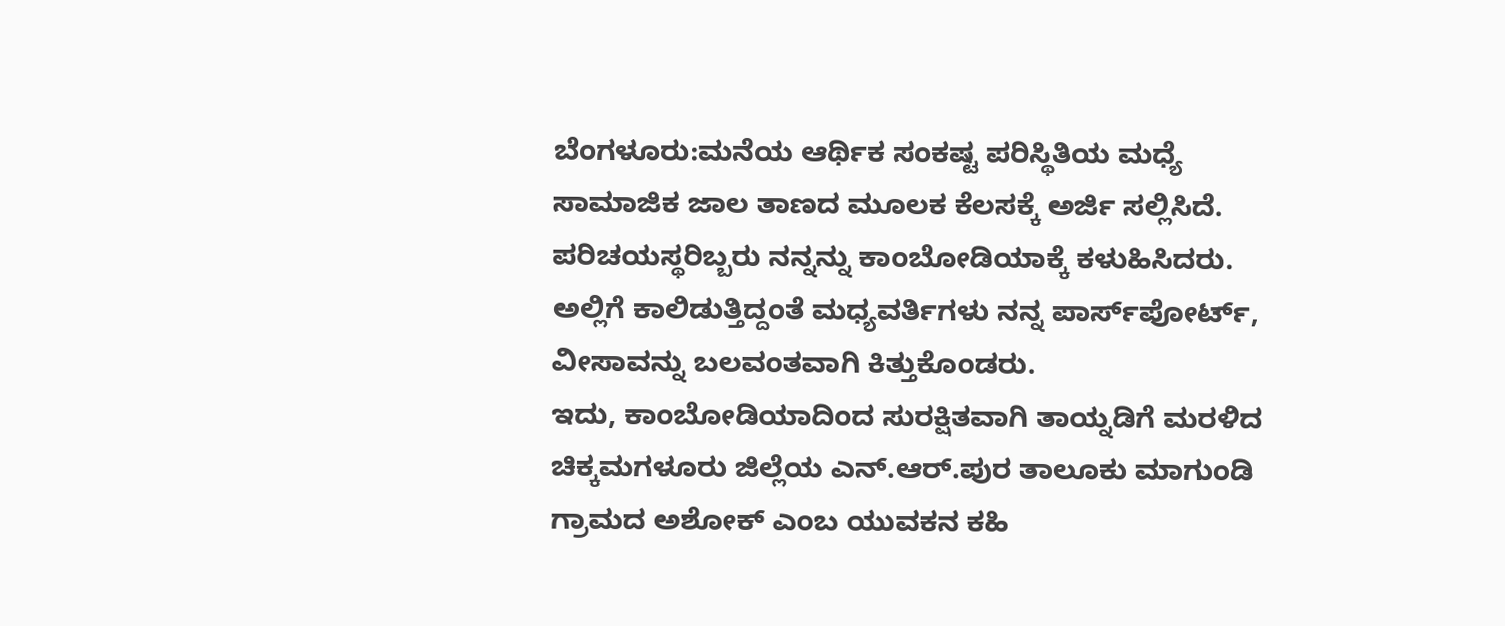ಬೆಂಗಳೂರು:ಮನೆಯ ಆರ್ಥಿಕ ಸಂಕಷ್ಟ ಪರಿಸ್ಥಿತಿಯ ಮಧ್ಯೆ ಸಾಮಾಜಿಕ ಜಾಲ ತಾಣದ ಮೂಲಕ ಕೆಲಸಕ್ಕೆ ಅರ್ಜಿ ಸಲ್ಲಿಸಿದೆ. ಪರಿಚಯಸ್ಥರಿಬ್ಬರು ನನ್ನನ್ನು ಕಾಂಬೋಡಿಯಾಕ್ಕೆ ಕಳುಹಿಸಿದರು. ಅಲ್ಲಿಗೆ ಕಾಲಿಡುತ್ತಿದ್ದಂತೆ ಮಧ್ಯವರ್ತಿಗಳು ನನ್ನ ಪಾರ್ಸ್‌ಪೋರ್ಟ್, ವೀಸಾವನ್ನು ಬಲವಂತವಾಗಿ ಕಿತ್ತುಕೊಂಡರು.
ಇದು, ಕಾಂಬೋಡಿಯಾದಿಂದ ಸುರಕ್ಷಿತವಾಗಿ ತಾಯ್ನಡಿಗೆ ಮರಳಿದ ಚಿಕ್ಕಮಗಳೂರು ಜಿಲ್ಲೆಯ ಎನ್.ಆರ್.ಪುರ ತಾಲೂಕು ಮಾಗುಂಡಿ ಗ್ರಾಮದ ಅಶೋಕ್ ಎಂಬ ಯುವಕನ ಕಹಿ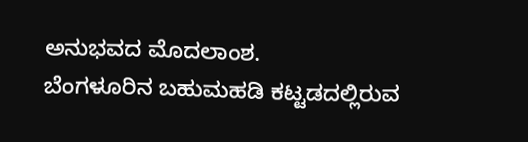ಅನುಭವದ ಮೊದಲಾಂಶ.
ಬೆಂಗಳೂರಿನ ಬಹುಮಹಡಿ ಕಟ್ಟಡದಲ್ಲಿರುವ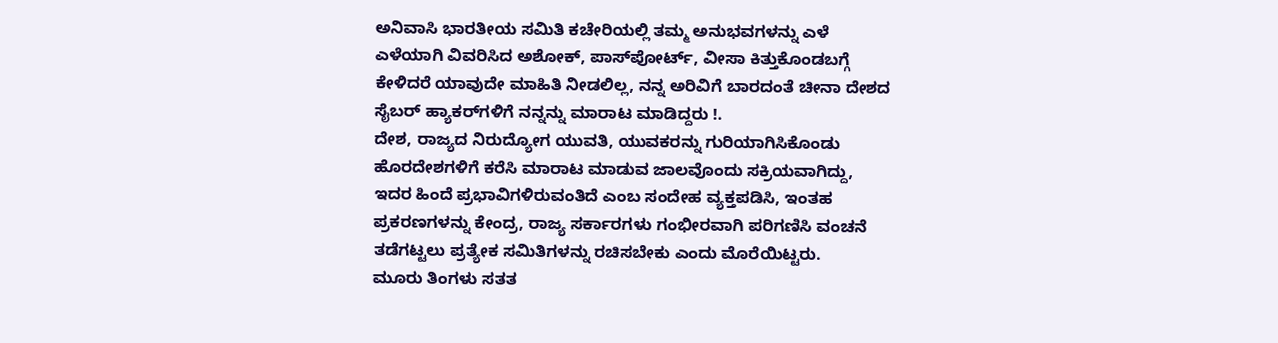ಅನಿವಾಸಿ ಭಾರತೀಯ ಸಮಿತಿ ಕಚೇರಿಯಲ್ಲಿ ತಮ್ಮ ಅನುಭವಗಳನ್ನು ಎಳೆ ಎಳೆಯಾಗಿ ವಿವರಿಸಿದ ಅಶೋಕ್, ಪಾಸ್‌ಪೋರ್ಟ್, ವೀಸಾ ಕಿತ್ತುಕೊಂಡಬಗ್ಗೆ ಕೇಳಿದರೆ ಯಾವುದೇ ಮಾಹಿತಿ ನೀಡಲಿಲ್ಲ, ನನ್ನ ಅರಿವಿಗೆ ಬಾರದಂತೆ ಚೀನಾ ದೇಶದ ಸೈಬರ್ ಹ್ಯಾಕರ್‌ಗಳಿಗೆ ನನ್ನನ್ನು ಮಾರಾಟ ಮಾಡಿದ್ದರು !.
ದೇಶ, ರಾಜ್ಯದ ನಿರುದ್ಯೋಗ ಯುವತಿ, ಯುವಕರನ್ನು ಗುರಿಯಾಗಿಸಿಕೊಂಡು ಹೊರದೇಶಗಳಿಗೆ ಕರೆಸಿ ಮಾರಾಟ ಮಾಡುವ ಜಾಲವೊಂದು ಸಕ್ರಿಯವಾಗಿದ್ದು, ಇದರ ಹಿಂದೆ ಪ್ರಭಾವಿಗಳಿರುವಂತಿದೆ ಎಂಬ ಸಂದೇಹ ವ್ಯಕ್ತಪಡಿಸಿ, ಇಂತಹ ಪ್ರಕರಣಗಳನ್ನು ಕೇಂದ್ರ, ರಾಜ್ಯ ಸರ್ಕಾರಗಳು ಗಂಭೀರವಾಗಿ ಪರಿಗಣಿಸಿ ವಂಚನೆ ತಡೆಗಟ್ಟಲು ಪ್ರತ್ಯೇಕ ಸಮಿತಿಗಳನ್ನು ರಚಿಸಬೇಕು ಎಂದು ಮೊರೆಯಿಟ್ಟರು.
ಮೂರು ತಿಂಗಳು ಸತತ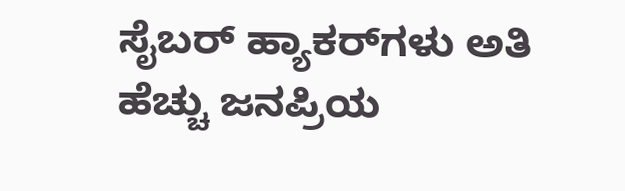ಸೈಬರ್ ಹ್ಯಾಕರ್‌ಗಳು ಅತಿ ಹೆಚ್ಚು ಜನಪ್ರಿಯ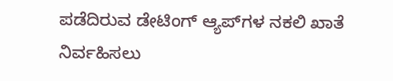ಪಡೆದಿರುವ ಡೇಟಿಂಗ್ ಆ್ಯಪ್‌ಗಳ ನಕಲಿ ಖಾತೆ ನಿರ್ವಹಿಸಲು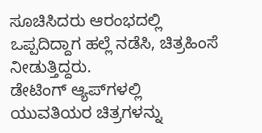ಸೂಚಿಸಿದರು ಆರಂಭದಲ್ಲಿ ಒಪ್ಪದಿದ್ದಾಗ ಹಲ್ಲೆ ನಡೆಸಿ, ಚಿತ್ರಹಿಂಸೆ ನೀಡುತ್ತಿದ್ದರು.
ಡೇಟಿಂಗ್ ಆ್ಯಪ್‌ಗಳಲ್ಲಿ ಯುವತಿಯರ ಚಿತ್ರಗಳನ್ನು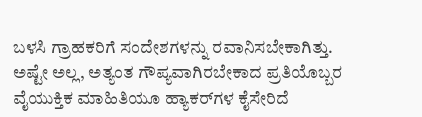ಬಳಸಿ ಗ್ರಾಹಕರಿಗೆ ಸಂದೇಶಗಳನ್ನು ರವಾನಿಸಬೇಕಾಗಿತ್ತು. ಅಷ್ಟೇ ಅಲ್ಲ, ಅತ್ಯಂತ ಗೌಪ್ಯವಾಗಿರಬೇಕಾದ ಪ್ರತಿಯೊಬ್ಬರ ವೈಯುಕ್ತಿಕ ಮಾಹಿತಿಯೂ ಹ್ಯಾಕರ್‌ಗಳ ಕೈಸೇರಿದೆ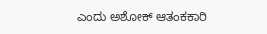ಎಂದು ಅಶೋಕ್ ಆತಂಕಕಾರಿ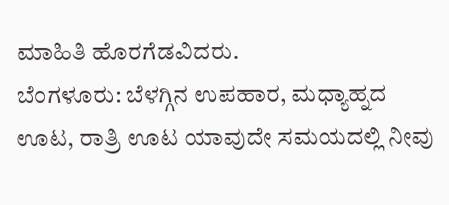ಮಾಹಿತಿ ಹೊರಗೆಡವಿದರು.
ಬೆಂಗಳೂರು: ಬೆಳಗ್ಗಿನ ಉಪಹಾರ, ಮಧ್ಯಾಹ್ನದ ಊಟ, ರಾತ್ರಿ ಊಟ ಯಾವುದೇ ಸಮಯದಲ್ಲಿ ನೀವು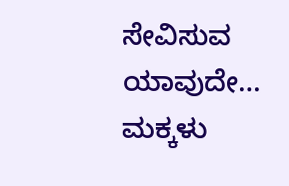ಸೇವಿಸುವ ಯಾವುದೇ…
ಮಕ್ಕಳು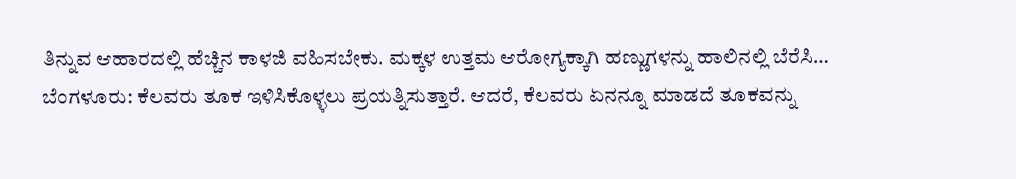ತಿನ್ನುವ ಆಹಾರದಲ್ಲಿ ಹೆಚ್ಚಿನ ಕಾಳಜಿ ವಹಿಸಬೇಕು. ಮಕ್ಕಳ ಉತ್ತಮ ಆರೋಗ್ಯಕ್ಕಾಗಿ ಹಣ್ಣುಗಳನ್ನು ಹಾಲಿನಲ್ಲಿ ಬೆರೆಸಿ…
ಬೆಂಗಳೂರು: ಕೆಲವರು ತೂಕ ಇಳಿಸಿಕೊಳ್ಳಲು ಪ್ರಯತ್ನಿಸುತ್ತಾರೆ. ಆದರೆ, ಕೆಲವರು ಏನನ್ನೂ ಮಾಡದೆ ತೂಕವನ್ನು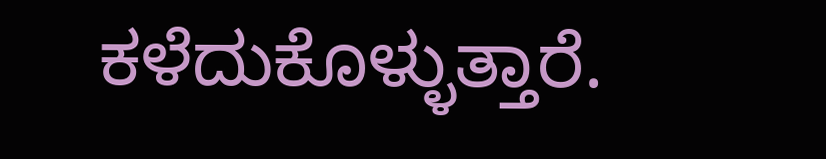ಕಳೆದುಕೊಳ್ಳುತ್ತಾರೆ.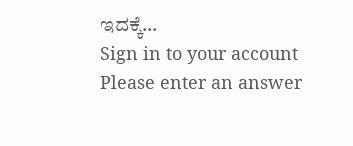ಇದಕ್ಕೆ…
Sign in to your account
Please enter an answer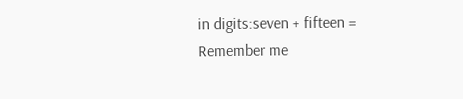in digits:seven + fifteen =
Remember me